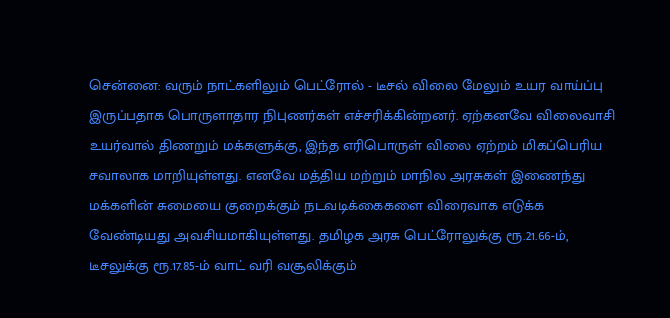சென்னை: வரும் நாட்களிலும் பெட்ரோல் - டீசல் விலை மேலும் உயர வாய்ப்பு இருப்பதாக பொருளாதார நிபுணர்கள் எச்சரிக்கின்றனர். ஏற்கனவே விலைவாசி உயர்வால் திணறும் மக்களுக்கு, இந்த எரிபொருள் விலை ஏற்றம் மிகப்பெரிய சவாலாக மாறியுள்ளது. எனவே மத்திய மற்றும் மாநில அரசுகள் இணைந்து மக்களின் சுமையை குறைக்கும் நடவடிக்கைகளை விரைவாக எடுக்க வேண்டியது அவசியமாகியுள்ளது. தமிழக அரசு பெட்ரோலுக்கு ரூ.21.66-ம், டீசலுக்கு ரூ.17.85-ம் வாட் வரி வசூலிக்கும்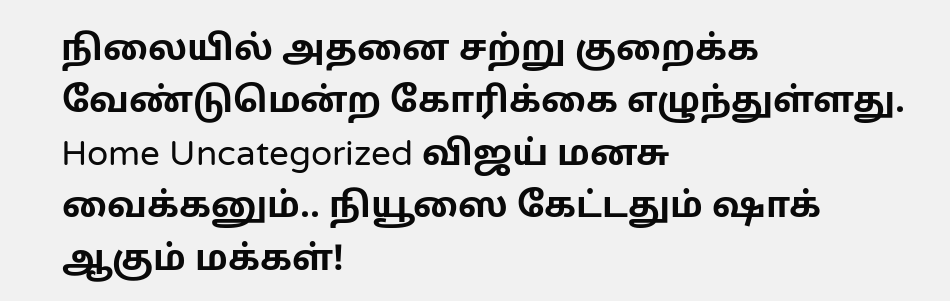நிலையில் அதனை சற்று குறைக்க வேண்டுமென்ற கோரிக்கை எழுந்துள்ளது.
Home Uncategorized விஜய் மனசு வைக்கனும்.. நியூஸை கேட்டதும் ஷாக் ஆகும் மக்கள்!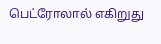பெட்ரோலால் எகிறுது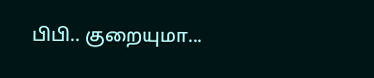பிபி.. குறையுமா...